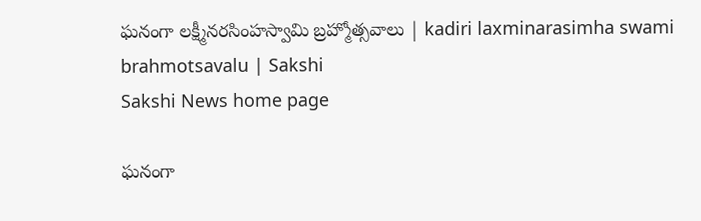ఘనంగా లక్ష్మీనరసింహస్వామి బ్రహ్మోత్సవాలు | kadiri laxminarasimha swami brahmotsavalu | Sakshi
Sakshi News home page

ఘనంగా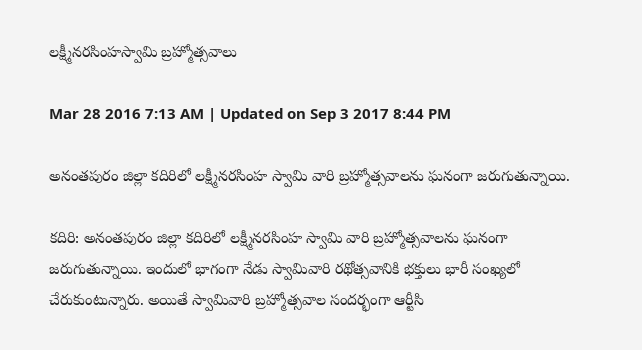లక్ష్మీనరసింహస్వామి బ్రహ్మోత్సవాలు

Mar 28 2016 7:13 AM | Updated on Sep 3 2017 8:44 PM

అనంతపురం జిల్లా కదిరిలో లక్ష్మీనరసింహ స్వామి వారి బ్రహ్మోత్సవాలను ఘనంగా జరుగుతున్నాయి.

కదిరి: అనంతపురం జిల్లా కదిరిలో లక్ష్మీనరసింహ స్వామి వారి బ్రహ్మోత్సవాలను ఘనంగా జరుగుతున్నాయి. ఇందులో భాగంగా నేడు స్వామివారి రథోత్సవానికి భక్తులు భారీ సంఖ్యలో చేరుకుంటున్నారు. అయితే స్వామివారి బ్రహ్మోత్సవాల సందర్భంగా ఆర్టీసి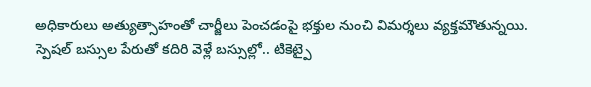అధికారులు అత్యుత్సాహంతో చార్జీలు పెంచడంపై భక్తుల నుంచి విమర్శలు వ్యక్తమౌతున్నయి. స్పెషల్ బస్సుల పేరుతో కదిరి వెళ్లే బస్సుల్లో.. టికెట్పై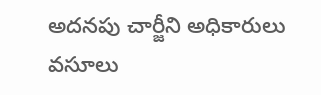అదనపు చార్జీని అధికారులు వసూలు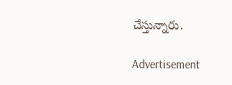చేస్తున్నారు.

Advertisement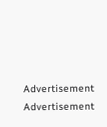Advertisement
Advertisement